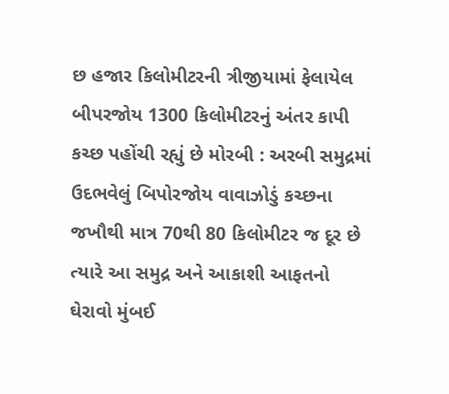છ હજાર કિલોમીટરની ત્રીજીયામાં ફેલાયેલ બીપરજોય 1300 કિલોમીટરનું અંતર કાપી કચ્છ પહોંચી રહ્યું છે મોરબી : અરબી સમુદ્રમાં ઉદભવેલું બિપોરજોય વાવાઝોડું કચ્છના જખૌથી માત્ર 70થી 80 કિલોમીટર જ દૂર છે ત્યારે આ સમુદ્ર અને આકાશી આફતનો ઘેરાવો મુંબઈ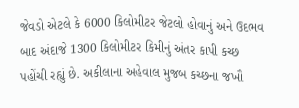જેવડો એટલે કે 6000 કિલોમીટર જેટલો હોવાનું અને ઉદભવ બાદ અંદાજે 1300 કિલોમીટર કિમીનું અંતર કાપી કચ્છ પહોંચી રહ્યું છે. અકીલાના અહેવાલ મુજબ કચ્છના જખૌ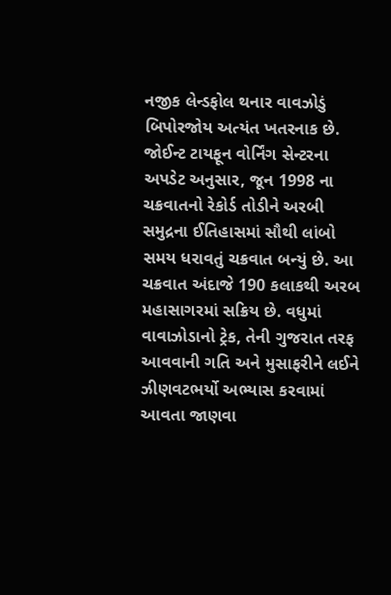નજીક લેન્ડફોલ થનાર વાવઝોડું બિપોરજોય અત્યંત ખતરનાક છે. જોઈન્ટ ટાયફૂન વોર્નિંગ સેન્ટરના અપડેટ અનુસાર, જૂન 1998 ના ચક્રવાતનો રેકોર્ડ તોડીને અરબી સમુદ્રના ઈતિહાસમાં સૌથી લાંબો સમય ધરાવતું ચક્રવાત બન્યું છે. આ ચક્રવાત અંદાજે 190 કલાકથી અરબ મહાસાગરમાં સક્રિય છે. વધુમાં વાવાઝોડાનો ટ્રેક, તેની ગુજરાત તરફ આવવાની ગતિ અને મુસાફરીને લઈને ઝીણવટભર્યો અભ્યાસ કરવામાં આવતા જાણવા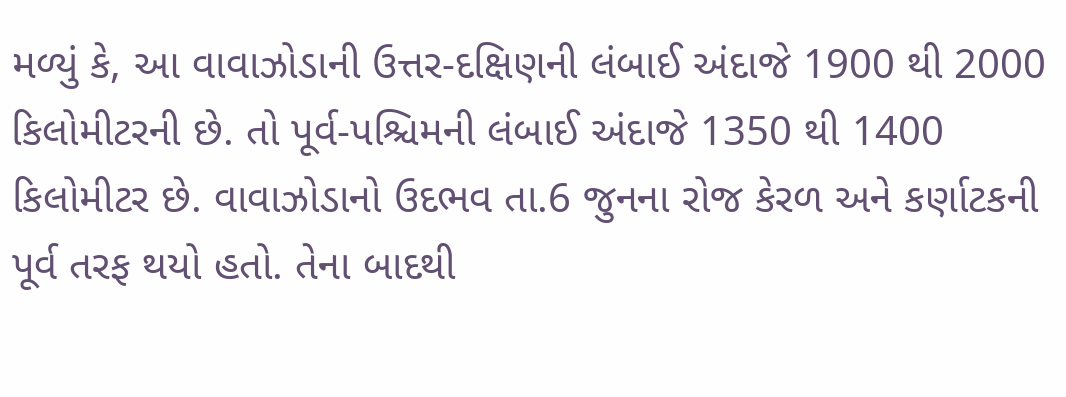મળ્યું કે, આ વાવાઝોડાની ઉત્તર-દક્ષિણની લંબાઈ અંદાજે 1900 થી 2000 કિલોમીટરની છે. તો પૂર્વ-પશ્ચિમની લંબાઈ અંદાજે 1350 થી 1400 કિલોમીટર છે. વાવાઝોડાનો ઉદભવ તા.6 જુનના રોજ કેરળ અને કર્ણાટકની પૂર્વ તરફ થયો હતો. તેના બાદથી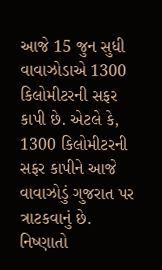આજે 15 જુન સુધી વાવાઝોડાએ 1300 કિલોમીટરની સફર કાપી છે. એટલે કે, 1300 કિલોમીટરની સફર કાપીને આજે વાવાઝોડું ગુજરાત પર ત્રાટકવાનું છે. નિષ્ણાતો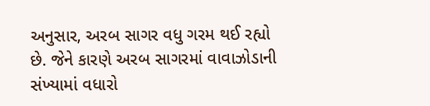અનુસાર, અરબ સાગર વધુ ગરમ થઈ રહ્યો છે. જેને કારણે અરબ સાગરમાં વાવાઝોડાની સંખ્યામાં વધારો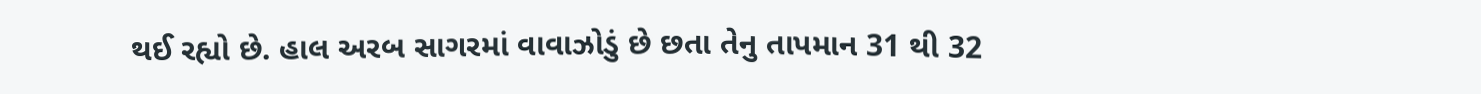થઈ રહ્યો છે. હાલ અરબ સાગરમાં વાવાઝોડું છે છતા તેનુ તાપમાન 31 થી 32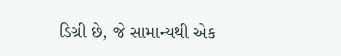ડિગ્રી છે, જે સામાન્યથી એક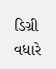ડિગ્રી વધારે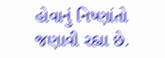હોવાનું નિષ્ણાંતો જણાવી રહ્યા છે.